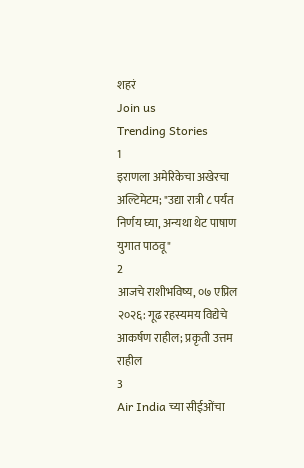शहरं
Join us
Trending Stories
1
इराणला अमेरिकेचा अखेरचा अल्टिमेटम; "उद्या रात्री ८ पर्यंत निर्णय घ्या, अन्यथा थेट पाषाण युगात पाठवू"
2
आजचे राशीभविष्य, ०७ एप्रिल २०२६: गूढ रहस्यमय विद्येचे आकर्षण राहील; प्रकृती उत्तम राहील
3
Air India च्या सीईओंचा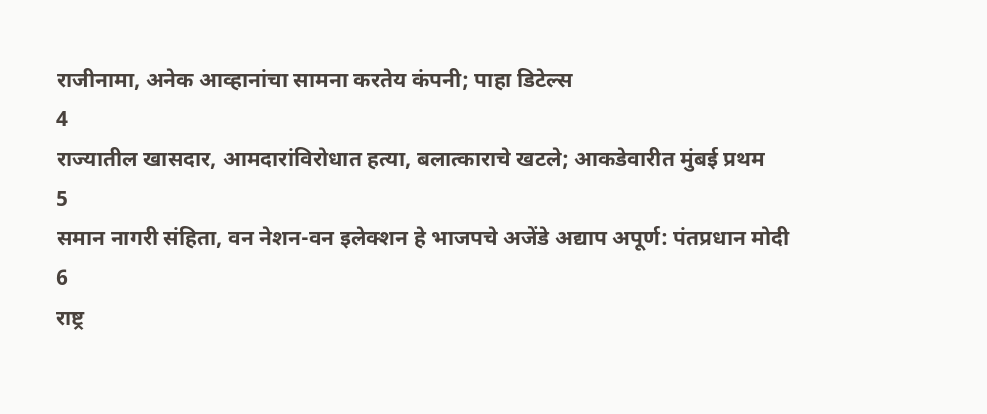राजीनामा, अनेक आव्हानांचा सामना करतेय कंपनी; पाहा डिटेल्स
4
राज्यातील खासदार, आमदारांविरोधात हत्या, बलात्काराचे खटले; आकडेवारीत मुंबई प्रथम
5
समान नागरी संहिता, वन नेशन-वन इलेक्शन हे भाजपचे अजेंडे अद्याप अपूर्ण: पंतप्रधान मोदी
6
राष्ट्र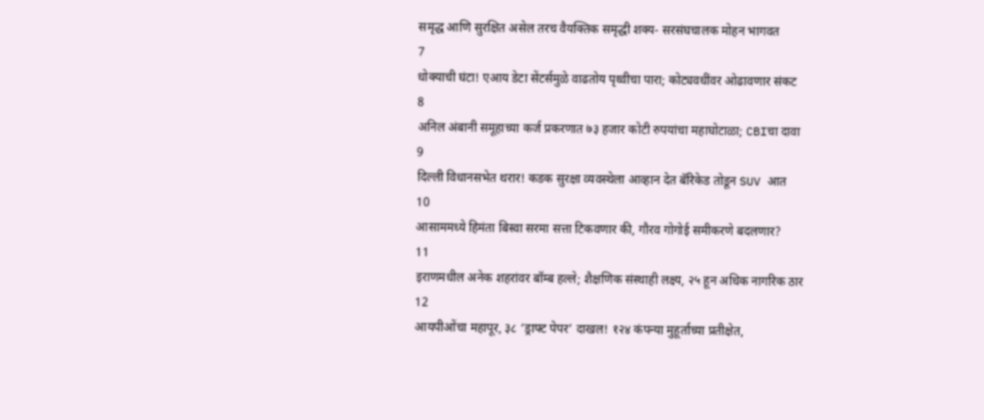समृद्ध आणि सुरक्षित असेल तरच वैयक्तिक समृद्धी शक्य- सरसंघचालक मोहन भागवत
7
धोक्याची घंटा! एआय डेटा सेंटर्समुळे वाढतोय पृथ्वीचा पारा; कोट्यवधींवर ओढावणार संकट
8
अनिल अंबानी समूहाच्या कर्ज प्रकरणात ७३ हजार कोटी रुपयांचा महाघोटाळा; CBIचा दावा
9
दिल्ली विधानसभेत थरार! कडक सुरक्षा व्यवस्थेला आव्हान देत बॅरिकेड तोडून SUV आत
10
आसाममध्ये हिमंता बिस्वा सरमा सत्ता टिकवणार की, गौरव गोगोई समीकरणे बदलणार?
11
इराणमधील अनेक शहरांवर बॉम्ब हल्ले; शैक्षणिक संस्थाही लक्ष्य, २५ हून अधिक नागरिक ठार
12
आयपीओंचा महापूर, ३८ ‘ड्राफ्ट पेपर’ दाखल! १२४ कंपन्या मुहूर्ताच्या प्रतीक्षेत,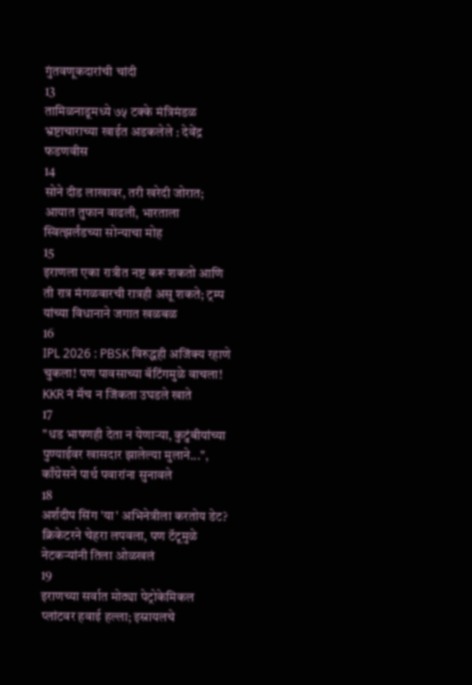गुंतवणूकदारांची चांदी
13
तामिळनाडूमध्ये ७५ टक्के मंत्रिमंडळ भ्रष्टाचाराच्या खाईत अडकलेले : देवेंद्र फडणवीस
14
सोने दीड लाखावर, तरी खरेदी जोरात; आयात तुफान वाढली, भारताला स्वित्झर्लंडच्या सोन्याचा मोह
15
इराणला एका रात्रीत नष्ट करू शकतो आणि ती रात्र मंगळवारची रात्रही असू शकते; ट्रम्प यांच्या विधानाने जगात खळबळ
16
IPL 2026 : PBSK विरुद्धही अजिंक्य रहाणे चुकला! पण पावसाच्या बॅटिंगमुळे वाचला! KKR नं मॅच न जिंकता उघडले खाते
17
"धड भाषणही देता न येणाऱ्या, कुटुंबीयांच्या पुण्याईवर खासदार झालेल्या मुलाने...", काँग्रेसने पार्थ पवारांना सुनावले
18
अर्शदीप सिंग 'या' अभिनेत्रीला करतोय डेट? क्रिकेटरने चेहरा लपवला, पण टॅटूमुळे नेटकऱ्यांनी तिला ओळखलं
19
इराणच्या सर्वात मोठ्या पेट्रोकेमिकल प्लांटवर हवाई हल्ला; इस्रायलचे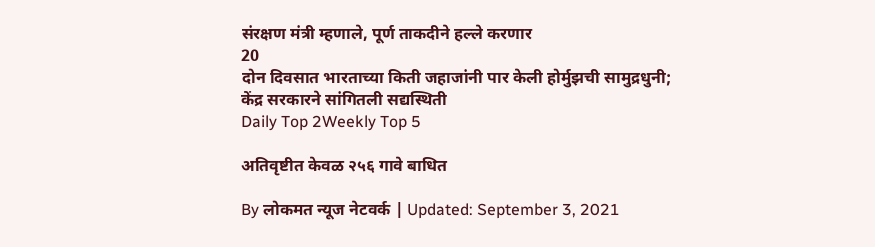संरक्षण मंत्री म्हणाले, पूर्ण ताकदीने हल्ले करणार
20
दोन दिवसात भारताच्या किती जहाजांनी पार केली होर्मुझची सामुद्रधुनी; केंद्र सरकारने सांगितली सद्यस्थिती
Daily Top 2Weekly Top 5

अतिवृष्टीत केवळ २५६ गावे बाधित

By लोकमत न्यूज नेटवर्क | Updated: September 3, 2021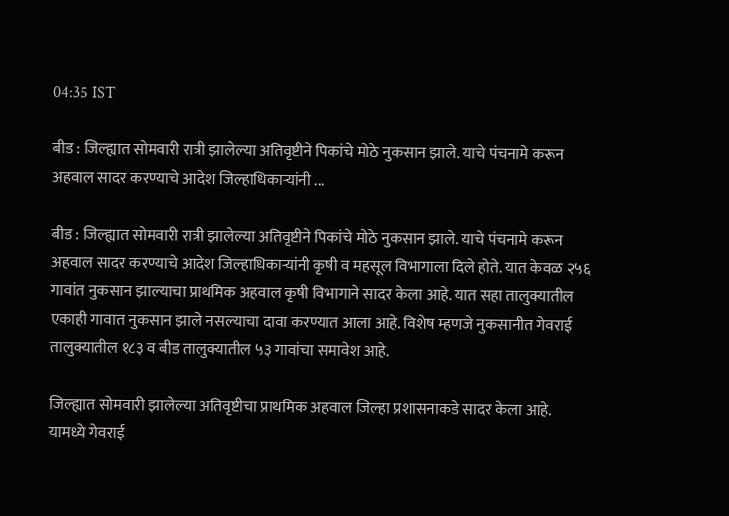04:35 IST

बीड : जिल्ह्यात सोमवारी रात्री झालेल्या अतिवृष्टीने पिकांचे मोठे नुकसान झाले. याचे पंचनामे करून अहवाल सादर करण्याचे आदेश जिल्हाधिकाऱ्यांनी ...

बीड : जिल्ह्यात सोमवारी रात्री झालेल्या अतिवृष्टीने पिकांचे मोठे नुकसान झाले. याचे पंचनामे करून अहवाल सादर करण्याचे आदेश जिल्हाधिकाऱ्यांनी कृषी व महसूल विभागाला दिले होते. यात केवळ २५६ गावांत नुकसान झाल्याचा प्राथमिक अहवाल कृषी विभागाने सादर केला आहे. यात सहा तालुक्यातील एकाही गावात नुकसान झाले नसल्याचा दावा करण्यात आला आहे. विशेष म्हणजे नुकसानीत गेवराई तालुक्यातील १८३ व बीड तालुक्यातील ५३ गावांचा समावेश आहे.

जिल्ह्यात सोमवारी झालेल्या अतिवृष्टीचा प्राथमिक अहवाल जिल्हा प्रशासनाकडे सादर केला आहे. यामध्ये गेवराई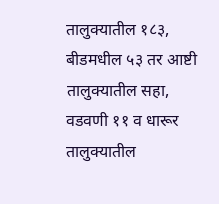तालुक्यातील १८३, बीडमधील ५३ तर आष्टी तालुक्यातील सहा, वडवणी ११ व धारूर तालुक्यातील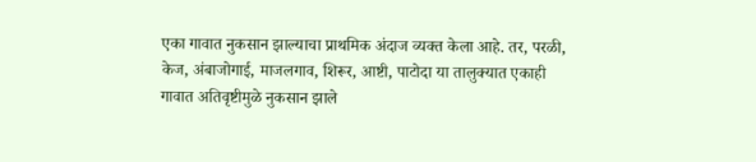एका गावात नुकसान झाल्याचा प्राथमिक अंदाज व्यक्त केला आहे. तर, परळी, केज, अंबाजोगाई, माजलगाव, शिरूर, आष्टी, पाटोदा या तालुक्यात एकाही गावात अतिवृष्टीमुळे नुकसान झाले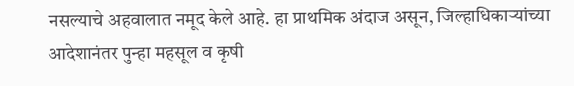नसल्याचे अहवालात नमूद केले आहे. हा प्राथमिक अंदाज असून, जिल्हाधिकाऱ्यांच्या आदेशानंतर पुन्हा महसूल व कृषी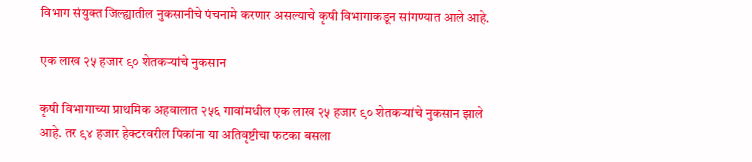विभाग संयुक्त जिल्ह्यातील नुकसानीचे पंचनामे करणार असल्याचे कृषी विभागाकडून सांगण्यात आले आहे.

एक लाख २५ हजार ९० शेतकऱ्यांचे नुकसान

कृषी विभागाच्या प्राथमिक अहवालात २५६ गावांमधील एक लाख २५ हजार ९० शेतकऱ्यांचे नुकसान झाले आहे. तर ९४ हजार हेक्टरवरील पिकांना या अतिवृष्टीचा फटका बसला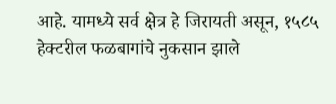आहे. यामध्ये सर्व क्षेत्र हे जिरायती असून, १५८५ हेक्टरील फळबागांचे नुकसान झाले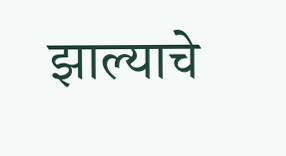झाल्याचे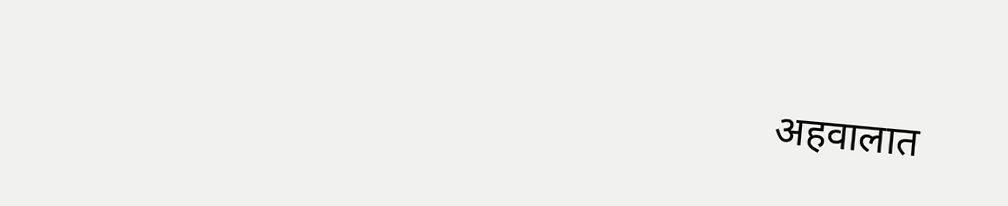अहवालात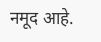नमूद आहे.